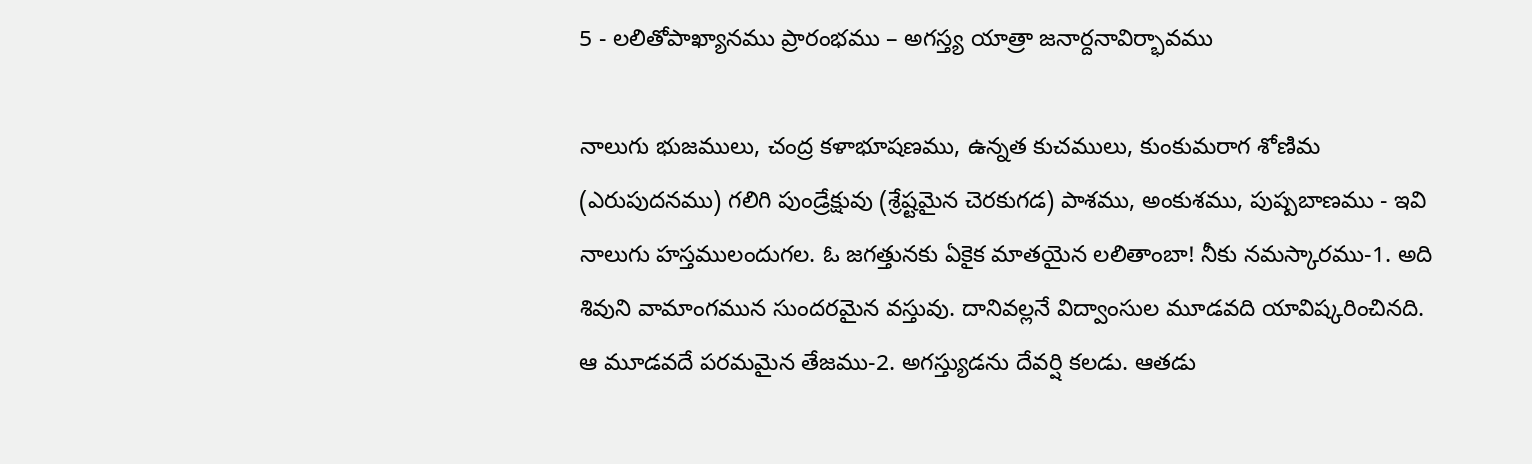5 - లలితోపాఖ్యానము ప్రారంభము – అగస్త్య యాత్రా జనార్దనావిర్భావము

నాలుగు భుజములు, చంద్ర కళాభూషణము, ఉన్నత కుచములు, కుంకుమరాగ శోణిమ (ఎరుపుదనము) గలిగి పుండ్రేక్షువు (శ్రేష్టమైన చెరకుగడ) పాశము, అంకుశము, పుష్పబాణము - ఇవి నాలుగు హస్తములందుగల. ఓ జగత్తునకు ఏకైక మాతయైన లలితాంబా! నీకు నమస్కారము-1. అది శివుని వామాంగమున సుందరమైన వస్తువు. దానివల్లనే విద్వాంసుల మూడవది యావిష్కరించినది. ఆ మూడవదే పరమమైన తేజము-2. అగస్త్యుడను దేవర్షి కలడు. ఆతడు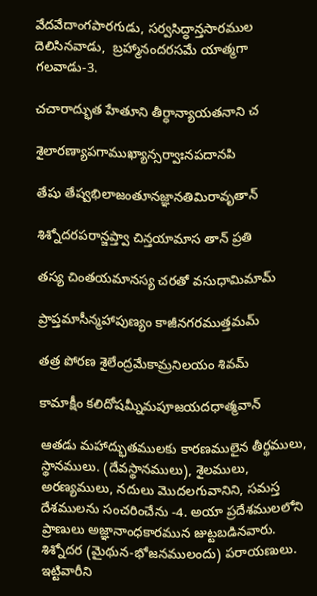వేదవేదాంగపారగుడు, సర్వసిద్ధాన్తసారముల దెలిసినవాడు,  బ్రహ్మానందరసమే యాత్మగా గలవాడు-3.

చచారాద్భుత హేతూని తీర్ధాన్యాయతనాని చ

శైలారణ్యాపగాముఖ్యాన్సర్వాఃనపదానపి

తేషు తేష్వభిలాజంతూనజ్ఞానతిమిరావృతాన్

శిశ్నోదరపరాన్జప్త్వా చిన్తయామాస తాన్ ప్రతి

తస్య చింతయమానస్య చరతో వసుధామిమామ్

ప్రాప్తమాసీన్మహాపుణ్యం కాజీనగరముత్తమమ్

తత్ర పోరణ శైలేంద్రమేకామ్రనిలయం శివమ్

కామాక్షీం కలిదోషమ్నీమపూజయదధాత్మవాన్

ఆతడు మహాద్భుతములకు కారణములైన తీర్థములు, స్థానములు. (దేవస్థానములు), శైలములు, అరణ్యములు, నదులు మొదలగువానిని, సమస్త దేశములను సంచరించేను -4. అయా ప్రదేశములలోని ప్రాణులు అజ్ఞానాంధకారమున జుట్టబడినవారు. శిశ్నోదర (మైథున-భోజనములందు) పరాయణులు. ఇట్టివారీని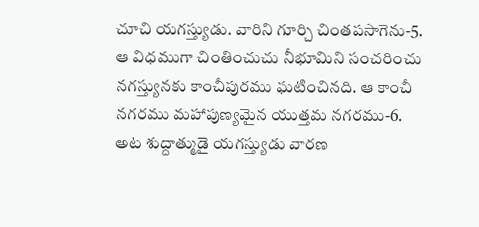చూచి యగస్త్యుడు. వారిని గూర్చి చింతపసాగెను-5. ఆ విధముగా చింతించుచు నీభూమిని సంచరించు నగస్త్యునకు కాంచీపురము ఘటించినది. ఆ కాంచీ నగరము మహాపుణ్యమైన యుత్తమ నగరము-6. అట శుద్దాత్ముడై యగస్త్యుడు వారణ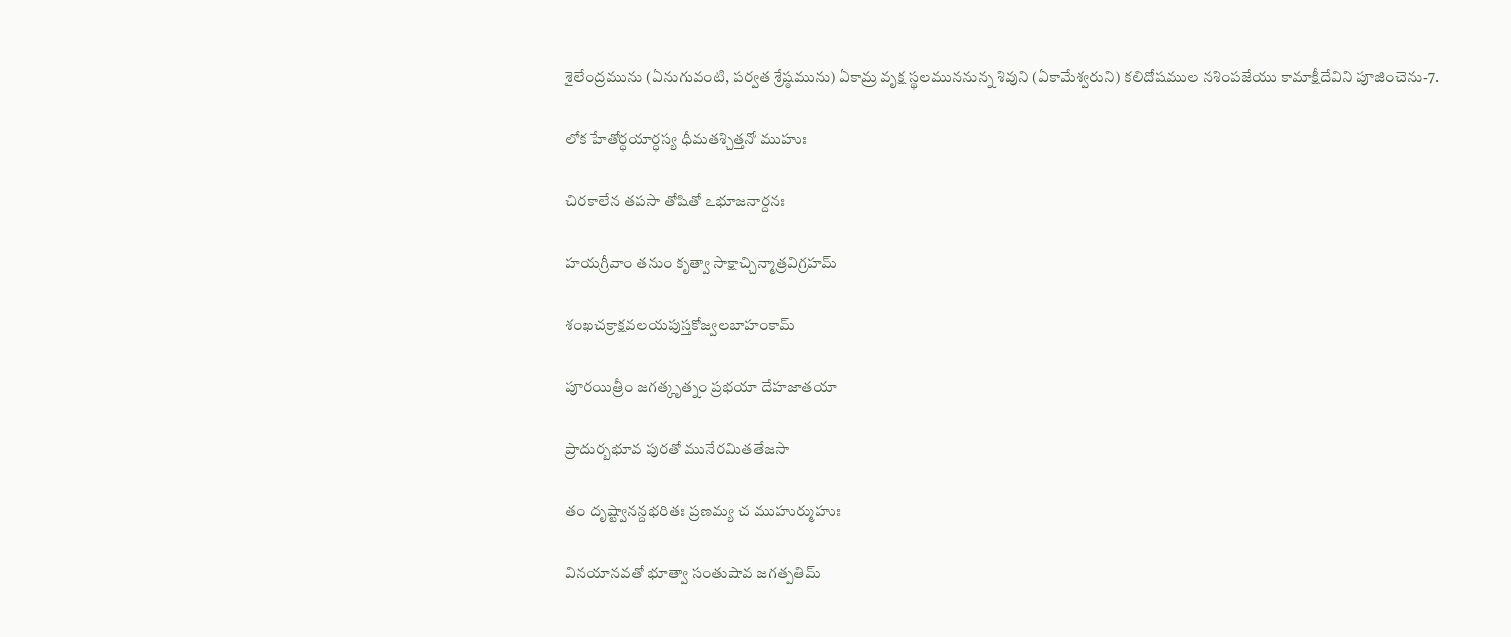శైలేంద్రమును (ఏనుగువంటి, పర్వత శ్రేష్ఠమును) ఏకామ్ర వృక్ష స్థలముననున్న శివుని (ఏకామేశ్వరుని) కలిదోషముల నశింపజేయు కామాక్షీదేవిని పూజించెను-7.

లోక హేతోర్ధయార్ధస్య ధీమతశ్చిత్తనో ముహుః

చిరకాలేన తపసా తోషితో ఽభూజనార్దనః

హయగ్రీవాం తనుం కృత్వా సాక్షాచ్చిన్మాత్రవిగ్రహమ్

శంఖచక్రాక్షవలయపుస్తకోజ్వలబాహంకామ్

పూరయిత్రీం జగత్కృత్నం ప్రభయా దేహజాతయా

ప్రాదుర్బభూవ పురతో మునేరమితతేజసా

తం దృష్ట్వానన్దభరితః ప్రణమ్య చ ముహుర్ముహుః

వినయానవతో భూత్వా సంతుషావ జగత్పతిమ్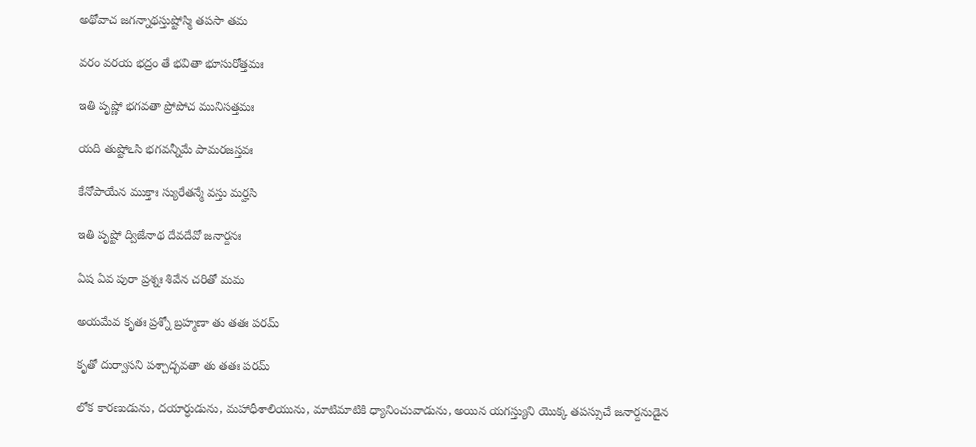అథోవాచ జగన్నాథస్తుష్టోస్మి తపసా తమ

వరం వరయ భద్రం తే భవితా భూసురోత్తమః

ఇతి పృష్ణో భగవతా ప్రోపోచ మునిసత్తమః

యది తుష్టోఽసి భగవన్నీమే పామరజస్తవః

కేనోపాయేన ముక్తాః స్యురేతన్మే వస్తు మర్హసి

ఇతి పృష్టో ద్విజేనాథ దేవదేవో జనార్దనః

ఏష ఏవ పురా ప్రశ్నః శివేన చరితో మమ

అయమేవ కృతః ప్రశ్నో బ్రహ్మణా తు తతః పరమ్

కృతో దుర్వాసని పశ్చాద్భవతా తు తతః పరమ్

లోక కారణుడును, దయార్ధుడును, మహాధీశాలియును, మాటిమాటికి ధ్యానించువాడును, అయిన యగస్త్యుని యొక్క తపస్సుచే జనార్దనుడైన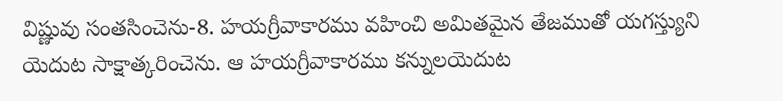విష్ణువు సంతసించెను-8. హయగ్రీవాకారము వహించి అమితమైన తేజముతో యగస్త్యుని యెదుట సాక్షాత్కరించెను. ఆ హయగ్రీవాకారము కన్నులయెదుట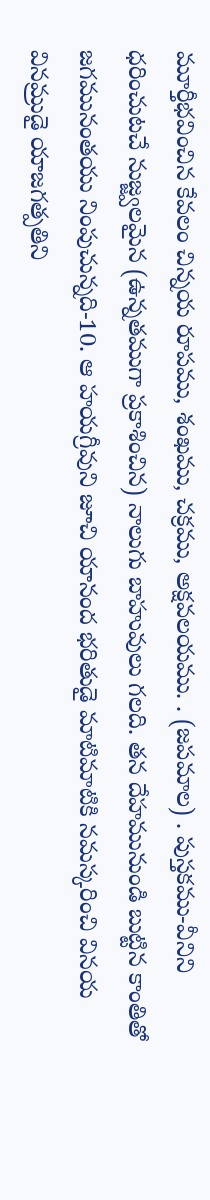మూర్తీభవించిన కేవలం చిన్నయ రూపము, శంఖము, చక్రము, అక్షవలయము. . (జపమాల) . పుస్తకము-వీనిని ధరించుటచే నుజ్జ్వలమైన (ఉన్నతముగా ప్రకాశించిన) నాలుగు బాహువులు గలది. తన దేహమునుండి బుట్టిన కాంతితో జగమునంతయు నింపుచున్నది-10. ఆ హయగ్రీవుని జూచి యానంద భరితుడై మాటిమాటికి నమస్కరించి వినయ వినమ్రుడై యాజగత్పతిని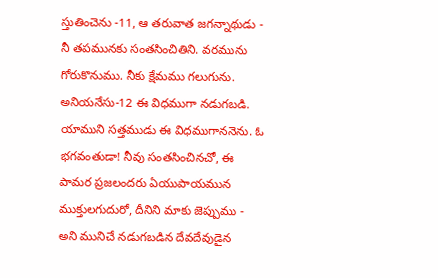స్తుతించెను -11, ఆ తరువాత జగన్నాథుడు - నీ తపమునకు సంతసించితిని. వరమును గోరుకొనుము. నీకు క్షేమము గలుగును. అనియనేసు-12 ఈ విధముగా నడుగబడి. యాముని సత్తముడు ఈ విధముగాననెను. ఓ భగవంతుడా! నీవు సంతసించినచో, ఈ పామర ప్రజలందరు ఏయుపాయమున ముక్తులగుదురో, దీనిని మాకు జెప్పుము - అని మునిచే నడుగబడిన దేవదేవుడైన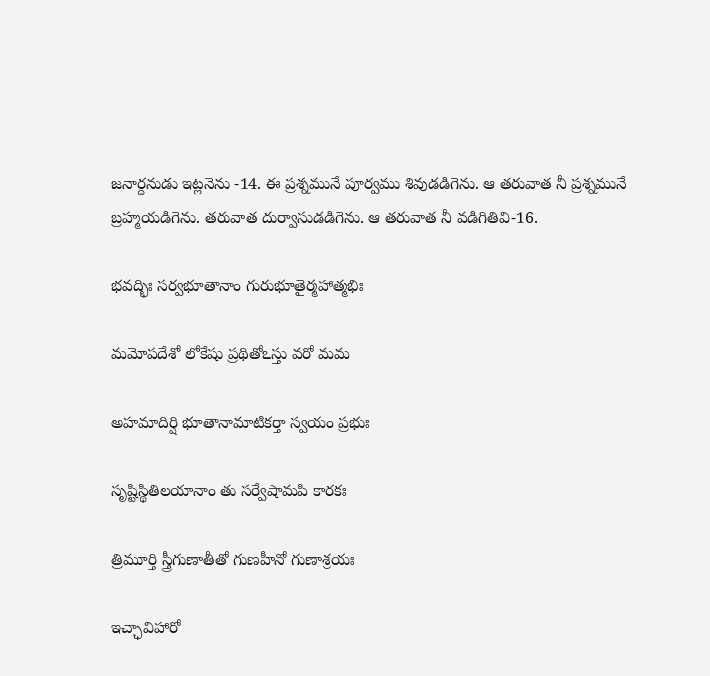జనార్దనుడు ఇట్లనెను -14. ఈ ప్రశ్నమునే పూర్వము శివుడడిగెను. ఆ తరువాత నీ ప్రశ్నమునే బ్రహ్మయడిగెను. తరువాత దుర్వాసుడడిగెను. ఆ తరువాత నీ వడిగితివి-16.

భవద్భిః సర్వభూతానాం గురుభూతైర్మహాత్మభిః

మమోపదేశో లోకేషు ప్రథితోఽస్తు వరో మమ

అహమాదిర్షి భూతానామాటికర్తా స్వయం ప్రభుః

సృష్టిస్థితిలయానాం తు సర్వేషామపి కారకః

త్రిమూర్తి స్త్రీగుణాతీతో గుణహీనో గుణాశ్రయః

ఇచ్ఛావిహారో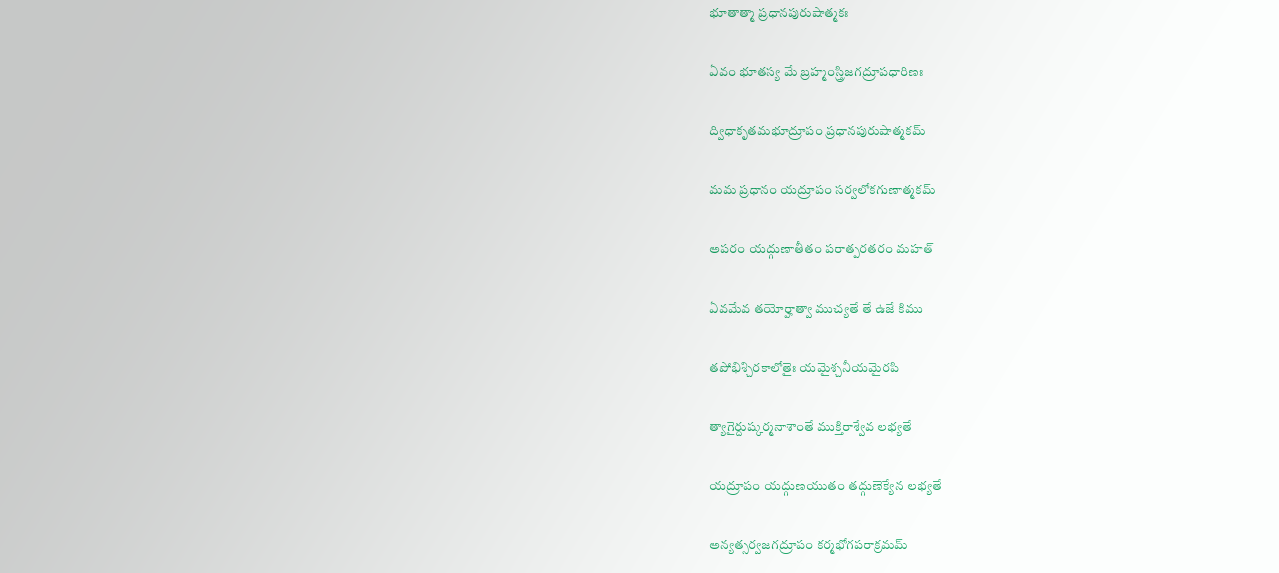భూతాత్మా ప్రధానపురుషాత్మకః

ఏవం భూతస్య మే బ్రహ్మంస్త్రిజగద్రూపధారిణః

ద్విధాకృతమభూద్రూపం ప్రధానపురుషాత్మకమ్

మమ ప్రధానం యద్రూపం సర్వలోకగుణాత్మకమ్

అపరం యద్గుణాతీతం పరాత్పరతరం మహత్

ఏవమేవ తయోర్హాత్వా ముచ్యతే తే ఉజే కిము

తపోభిశ్చిరకాలోతైః యమైశ్చనీయమైరపి

త్యాగైర్దుష్కర్మనాశాంతే ముక్తిరాశ్వేవ లభ్యతే

యద్రూపం యద్గుణయుతం తద్గుణెక్యేన లభ్యతే

అన్యత్సర్వజగద్రూపం కర్మభోగపరాక్రమమ్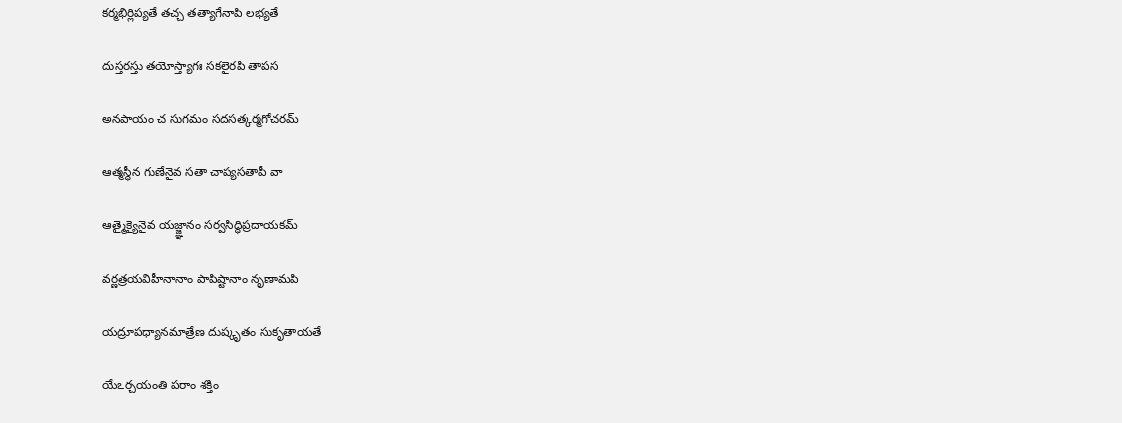కర్మభిర్లిప్యతే తచ్చ తత్యాగేనాపి లభ్యతే

దుస్తరస్తు తయోస్త్యాగః సకలైరపి తాపస

అనపాయం చ సుగమం సదసత్కర్మగోచరమ్

ఆత్మస్థీన గుణేనైవ సతా చాప్యసతాపీ వా

ఆత్మైక్యైనైవ యజ్జ్ఞానం సర్వసిద్ధిప్రదాయకమ్

వర్ణత్రయవిహీనానాం పాపిష్టానాం నృణామపి

యద్రూపధ్యానమాత్రేణ దుష్కృతం సుకృతాయతే

యేఽర్చయంతి పరాం శక్తిం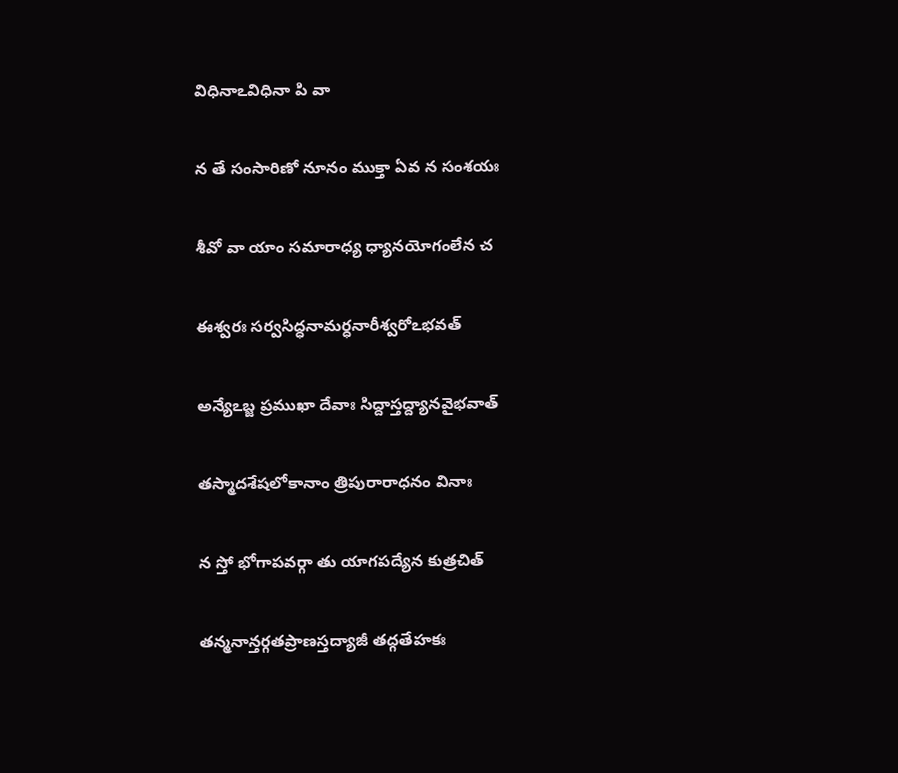విధినాఽవిధినా పి వా

న తే సంసారిణో నూనం ముక్తా ఏవ న సంశయః

శీవో వా యాం సమారాధ్య ధ్యానయోగంలేన చ

ఈశ్వరః సర్వసిద్ధనామర్ధనారీశ్వరోఽభవత్

అన్యేఽబ్జ ప్రముఖా దేవాః సిద్దాస్తద్ద్యానవైభవాత్

తస్మాదశేషలోకానాం త్రిపురారాధనం వినాః

న స్తో భోగాపవర్గా తు యాగపద్యేన కుత్రచిత్

తన్మనాన్తర్గతప్రాణస్తద్యాజీ తద్గతేహకః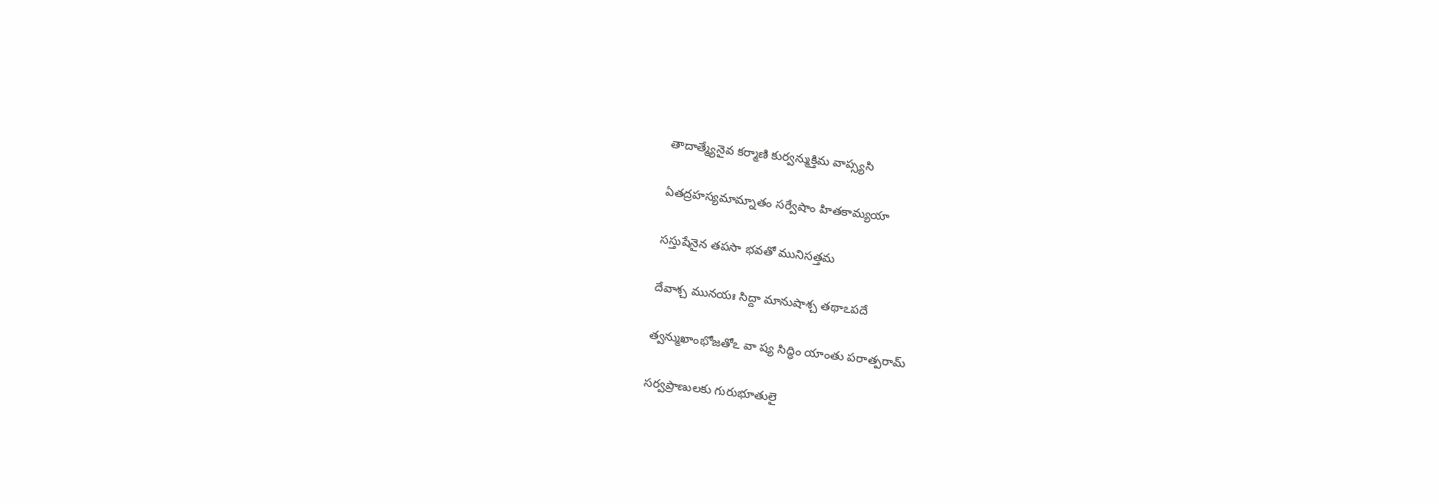తాదాత్మ్యేనైవ కర్మాణి కుర్వన్ముక్తిమ వాప్స్యసి

ఏతద్రహస్యమామ్నాతం సర్వేషాం హితకామ్యయా

సస్తుషేనైన తపసా భవతో మునిసత్తమ

దేవాశ్చ మునయః సిద్దా మానుషాశ్చ తథాఽపదే

త్వన్ముఖాంభోజతోఽ వా ష్య సిద్ధిం యాంతు పరాత్పరామ్

సర్వప్రాణులకు గురుభూతులై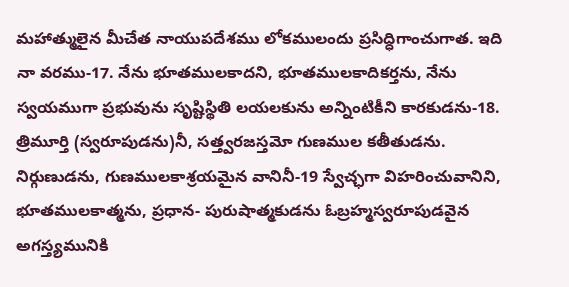మహాత్ములైన మీచేత నాయుపదేశము లోకములందు ప్రసిద్ధిగాంచుగాత. ఇది నా వరము-17. నేను భూతములకాదని, భూతములకాదికర్తను, నేను స్వయముగా ప్రభువును సృష్టిస్థితి లయలకును అన్నింటికీని కారకుడను-18. త్రిమూర్తి (స్వరూపుడను)నీ, సత్త్వరజస్తమో గుణముల కతీతుడను. నిర్గుణుడను, గుణములకాశ్రయమైన వానినీ-19 స్వేచ్ఛగా విహరించువానిని, భూతములకాత్మను, ప్రధాన- పురుషాత్మకుడను ఓబ్రహ్మస్వరూపుడవైన అగస్త్యమునికి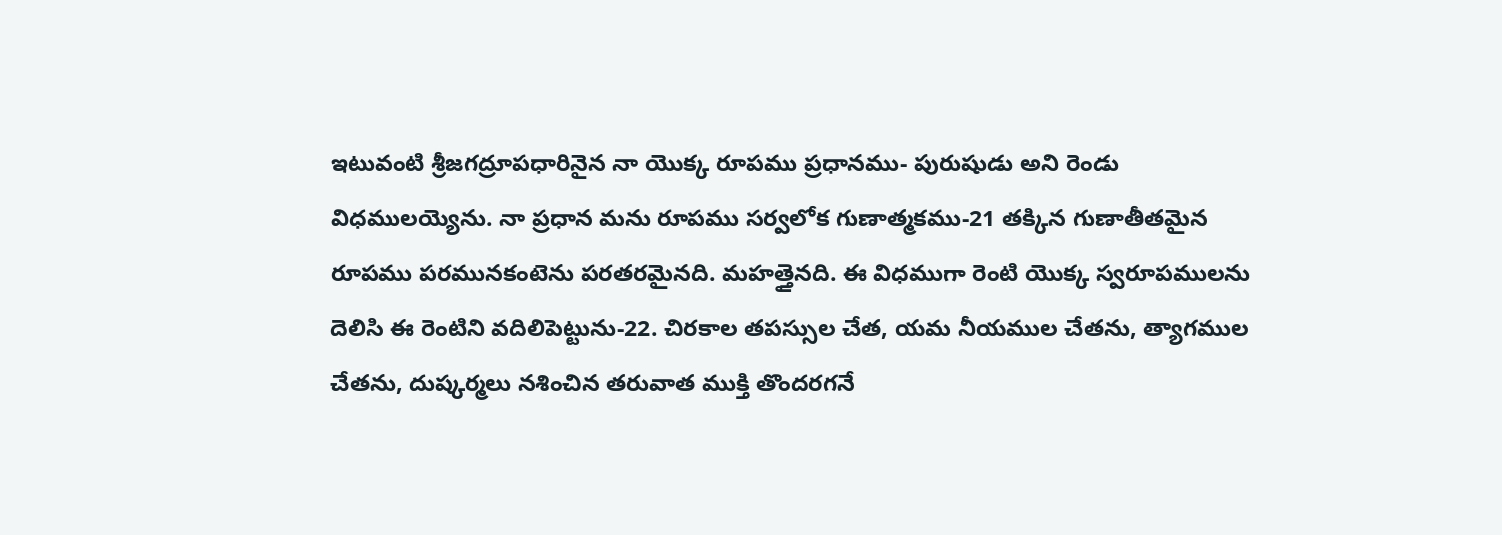ఇటువంటి శ్రీజగద్రూపధారినైన నా యొక్క రూపము ప్రధానము- పురుషుడు అని రెండు విధములయ్యెను. నా ప్రధాన మను రూపము సర్వలోక గుణాత్మకము-21 తక్కిన గుణాతీతమైన రూపము పరమునకంటెను పరతరమైనది. మహత్తైనది. ఈ విధముగా రెంటి యొక్క స్వరూపములను దెలిసి ఈ రెంటిని వదిలిపెట్టును-22. చిరకాల తపస్సుల చేత, యమ నీయముల చేతను, త్యాగముల చేతను, దుష్కర్మలు నశించిన తరువాత ముక్తి తొందరగనే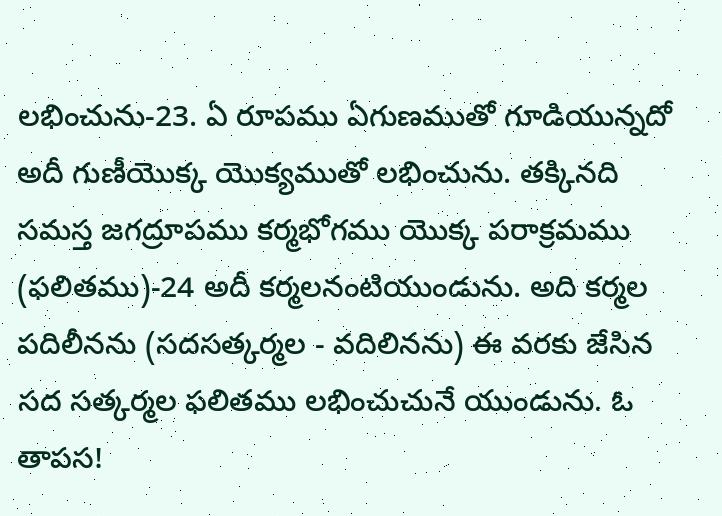లభించును-23. ఏ రూపము ఏగుణముతో గూడియున్నదో అదీ గుణీయొక్క యొక్యముతో లభించును. తక్కినది సమస్త జగద్రూపము కర్మభోగము యొక్క పరాక్రమము (ఫలితము)-24 అదీ కర్మలనంటియుండును. అది కర్మల పదిలీనను (సదసత్కర్మల - వదిలినను) ఈ వరకు జేసిన సద సత్కర్మల ఫలితము లభించుచునే యుండును. ఓ తాపస!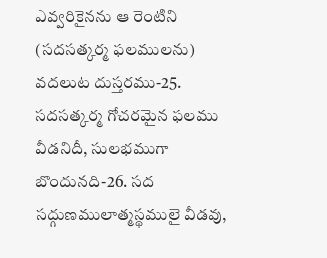ఎవ్వరికైనను ఆ రెంటిని (సదసత్కర్మ ఫలములను) వదలుట దుస్తరము-25. సదసత్కర్మ గోచరమైన ఫలము వీడనిదీ, సులభముగా బొందునది-26. సద సద్గుణములాత్మస్థములై వీడవు,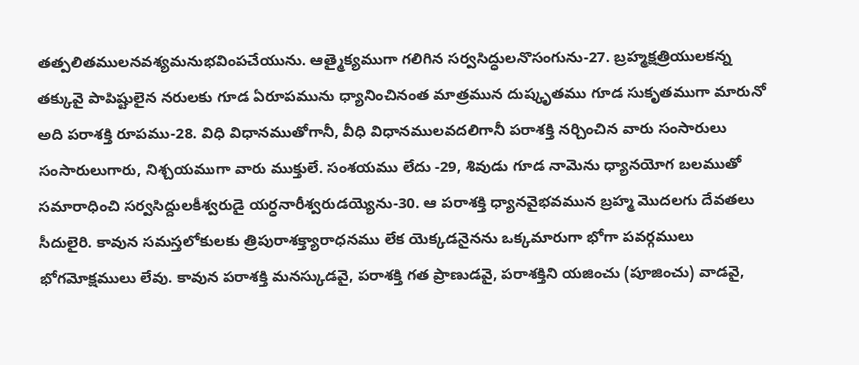తత్పలితములనవశ్యమనుభవింపచేయును. ఆత్మైక్యముగా గలిగిన సర్వసిద్ధులనొసంగును-27. బ్రహ్మక్షత్రియులకన్న తక్కువై పాపిష్టులైన నరులకు గూడ ఏరూపమును ధ్యానించినంత మాత్రమున దుష్కృతము గూడ సుకృతముగా మారునో అది పరాశక్తి రూపము-28. విధి విధానముతోగానీ, వీధి విధానములవదలిగానీ పరాశక్తి నర్చించిన వారు సంసారులు సంసారులుగారు, నిశ్చయముగా వారు ముక్తులే. సంశయము లేదు -29, శివుడు గూడ నామెను ధ్యానయోగ బలముతో సమారాధించి సర్వసిద్దులకీశ్వరుడై యర్ధనారీశ్వరుడయ్యెను-30. ఆ పరాశక్తి ధ్యానవైభవమున బ్రహ్మ మొదలగు దేవతలు సీదులైరి. కావున సమస్తలోకులకు త్రిపురాశక్త్యారాధనము లేక యెక్కడనైనను ఒక్కమారుగా భోగా పవర్గములు భోగమోక్షములు లేవు. కావున పరాశక్తి మనస్కుడవై, పరాశక్తి గత ప్రాణుడవై, పరాశక్తిని యజించు (పూజించు) వాడవై,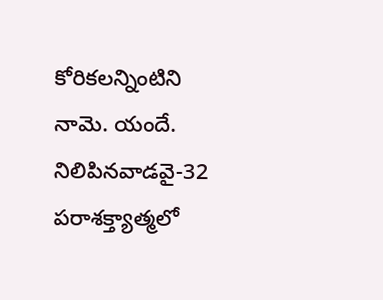కోరికలన్నింటిని నామె. యందే. నిలిపినవాడవై-32 పరాశక్త్యాత్మలో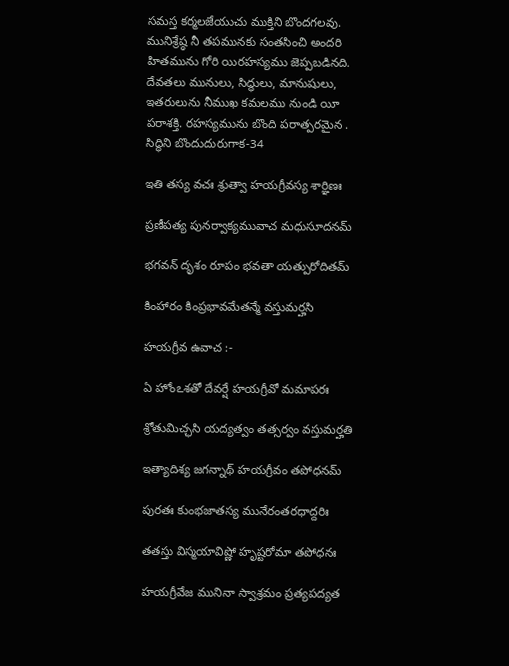సమస్త కర్మలజేయుచు ముక్తిని బొందగలవు. మునిశ్రేష్ఠ నీ తపమునకు సంతసించి అందరి హితమును గోరి యిరహస్యము జెప్పబడినది. దేవతలు మునులు, సిద్ధులు, మానుషులు, ఇతరులును నీముఖ కమలము నుండి యీ పరాశక్తి. రహస్యమును బొంది పరాత్పరమైన . సిద్ధిని బొందుదురుగాక-34

ఇతి తస్య వచః శ్రుత్వా హయగ్రీవస్య శార్ఞిణః

ప్రణీపత్య పునర్వాక్యమువాచ మధుసూదనమ్

భగవన్ దృశం రూపం భవతా యత్పురోదితమ్

కింహారం కింప్రభావమేతన్మే వస్తుమర్హసి

హయగ్రీవ ఉవాచ :-

ఏ హోంఽశతో దేవర్షే హయగ్రీవో మమాపరః

శ్రోతుమిచ్ఛసి యద్యత్వం తత్సర్వం వస్తుమర్హతి

ఇత్యాదిశ్య జగన్నాథ్ హయగ్రీవం తపోధనమ్

పురతః కుంభజాతస్య మునేరంతరధాద్దరిః

తతస్తు విస్మయావిష్ణో హృష్టరోమా తపోధనః

హయగ్రీవేజ మునినా స్వాశ్రమం ప్రత్యపద్యత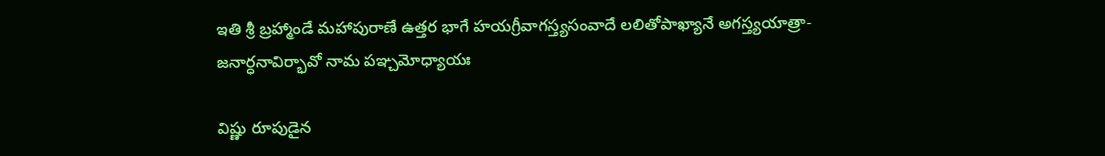ఇతి శ్రీ బ్రహ్మాండే మహాపురాణే ఉత్తర భాగే హయగ్రీవాగస్త్యసంవాదే లలితోపాఖ్యానే అగస్త్యయాత్రా-జనార్ధనావిర్భావో నామ పఞ్చమోధ్యాయః

విష్ణు రూపుడైన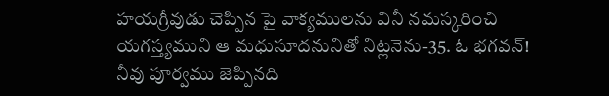హయగ్రీవుడు చెప్పిన పై వాక్యములను వినీ నమస్కరించి యగస్త్యముని ఆ మధుసూదనునితో నిట్లనెను-35. ఓ భగవన్! నీవు పూర్వము జెప్పినది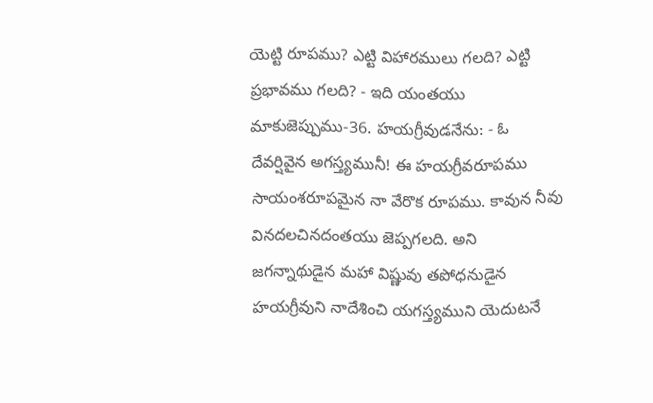యెట్టి రూపము? ఎట్టి విహారములు గలది? ఎట్టి ప్రభావము గలది? - ఇది యంతయు మాకుజెప్పుము-36. హయగ్రీవుడనేను: - ఓ దేవర్షివైన అగస్త్యమునీ! ఈ హయగ్రీవరూపము సాయంశరూపమైన నా వేరొక రూపము. కావున నీవు వినదలచినదంతయు జెప్పగలది. అని జగన్నాథుడైన మహా విష్ణువు తపోధనుడైన హయగ్రీవుని నాదేశించి యగస్త్యముని యెదుటనే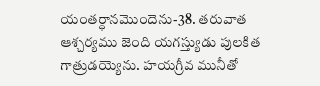యంతర్ధానమొందెను-38. తరువాత ఆశ్చర్యము జెంది యగస్త్యుడు పులకిత గాత్రుడయ్యెను. హయగ్రీవ మునీతో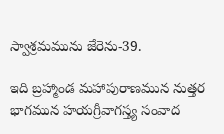స్వాశ్రమమును జేరెను-39.

ఇది బ్రహ్మాండ మహాపురాణమున నుత్తర భాగమున హయగ్రీవాగస్త్య సంవాద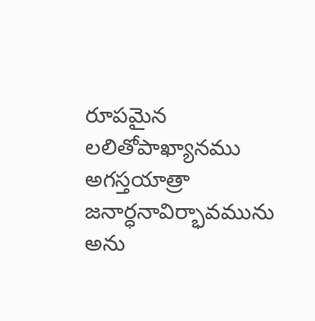రూపమైన లలితోపాఖ్యానము అగస్తయాత్రా జనార్ధనావిర్భావమును అను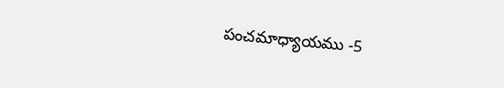పంచమాధ్యాయము -5